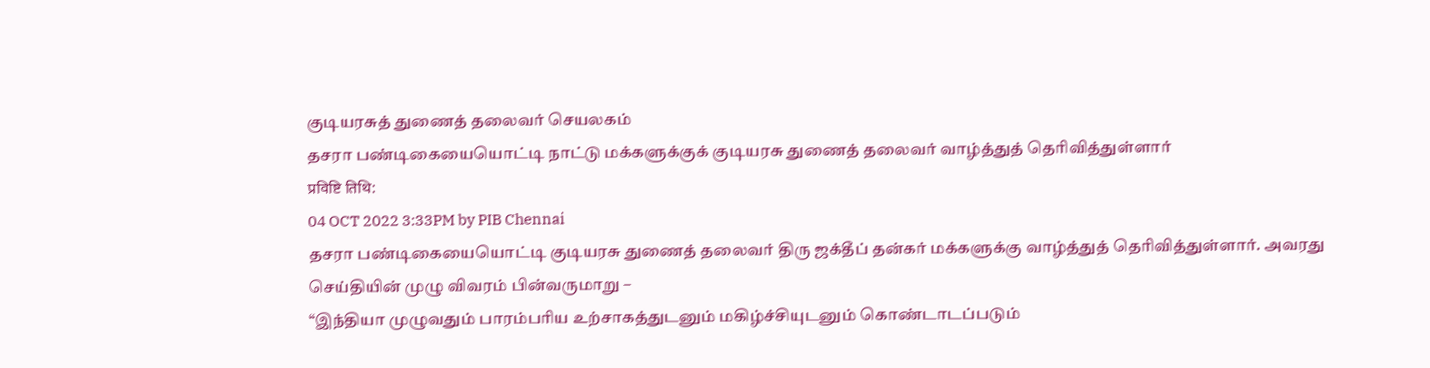குடியரசுத் துணைத் தலைவர் செயலகம்
தசரா பண்டிகையையொட்டி நாட்டு மக்களுக்குக் குடியரசு துணைத் தலைவர் வாழ்த்துத் தெரிவித்துள்ளார்
प्रविष्टि तिथि:
04 OCT 2022 3:33PM by PIB Chennai
தசரா பண்டிகையையொட்டி குடியரசு துணைத் தலைவர் திரு ஜக்தீப் தன்கர் மக்களுக்கு வாழ்த்துத் தெரிவித்துள்ளார். அவரது செய்தியின் முழு விவரம் பின்வருமாறு –
“இந்தியா முழுவதும் பாரம்பரிய உற்சாகத்துடனும் மகிழ்ச்சியுடனும் கொண்டாடப்படும்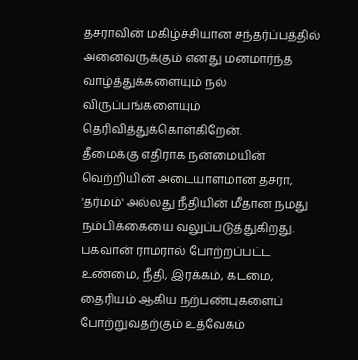தசராவின் மகிழ்ச்சியான சந்தர்ப்பத்தில் அனைவருக்கும் எனது மனமார்ந்த வாழ்த்துக்களையும் நல் விருப்பங்களையும் தெரிவித்துக்கொள்கிறேன்.
தீமைக்கு எதிராக நன்மையின் வெற்றியின் அடையாளமான தசரா, 'தர்மம்' அல்லது நீதியின் மீதான நமது நம்பிக்கையை வலுப்படுத்துகிறது. பகவான் ராமரால் போற்றப்பட்ட உண்மை, நீதி, இரக்கம், கடமை, தைரியம் ஆகிய நற்பண்புகளைப் போற்றுவதற்கும் உத்வேகம்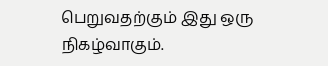பெறுவதற்கும் இது ஒரு நிகழ்வாகும்.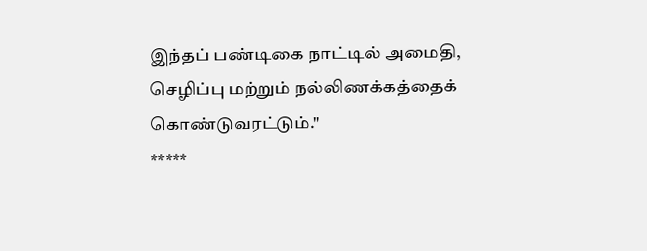இந்தப் பண்டிகை நாட்டில் அமைதி, செழிப்பு மற்றும் நல்லிணக்கத்தைக் கொண்டுவரட்டும்."
*****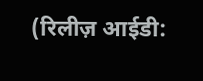(रिलीज़ आईडी: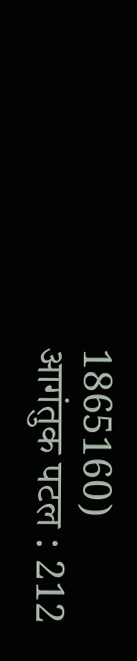1865160)
आगंतुक पटल : 212